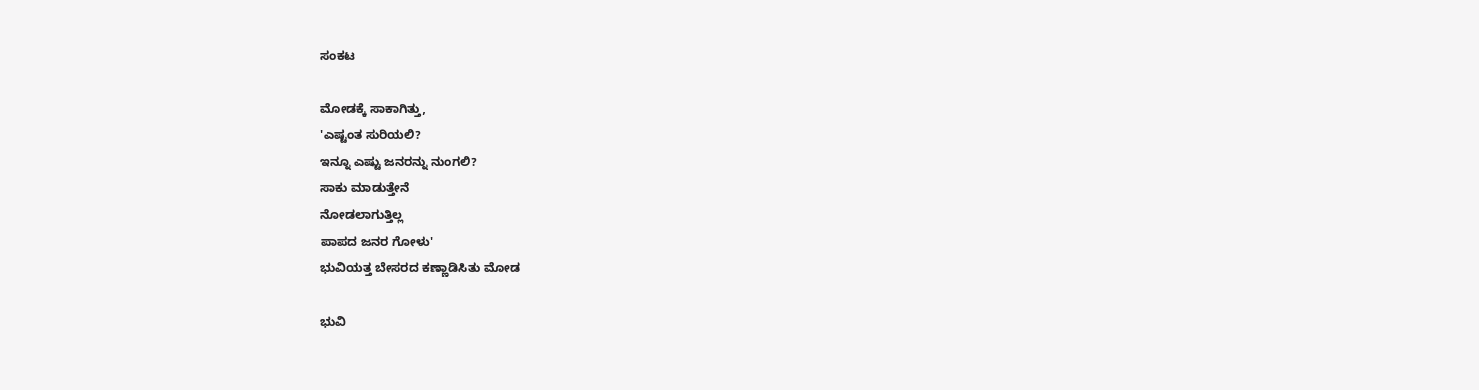ಸಂಕಟ

ಮೋಡಕ್ಕೆ ಸಾಕಾಗಿತ್ತು,
'ಎಷ್ಟಂತ ಸುರಿಯಲಿ?
ಇನ್ನೂ ಎಷ್ಟು ಜನರನ್ನು ನುಂಗಲಿ?
ಸಾಕು ಮಾಡುತ್ತೇನೆ
ನೋಡಲಾಗುತ್ತಿಲ್ಲ
ಪಾಪದ ಜನರ ಗೋಳು'
ಭುವಿಯತ್ತ ಬೇಸರದ ಕಣ್ಣಾಡಿಸಿತು ಮೋಡ

ಭುವಿ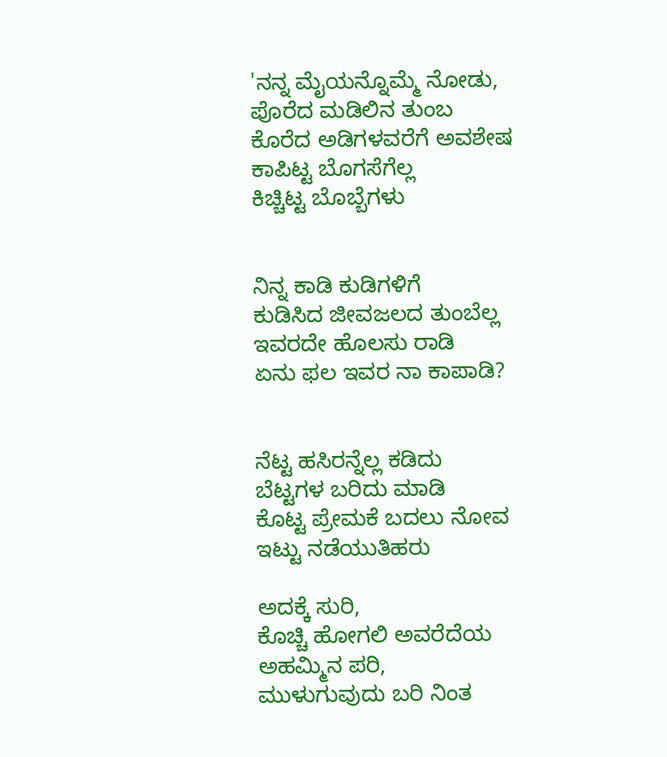'ನನ್ನ ಮೈಯನ್ನೊಮ್ಮೆ ನೋಡು,
ಪೊರೆದ ಮಡಿಲಿನ ತುಂಬ
ಕೊರೆದ ಅಡಿಗಳವರೆಗೆ ಅವಶೇಷ
ಕಾಪಿಟ್ಟ ಬೊಗಸೆಗೆಲ್ಲ
ಕಿಚ್ಚಿಟ್ಟ ಬೊಬ್ಬೆಗಳು


ನಿನ್ನ ಕಾಡಿ ಕುಡಿಗಳಿಗೆ
ಕುಡಿಸಿದ ಜೀವಜಲದ ತುಂಬೆಲ್ಲ
ಇವರದೇ ಹೊಲಸು ರಾಡಿ
ಏನು ಫಲ ಇವರ ನಾ ಕಾಪಾಡಿ?


ನೆಟ್ಟ ಹಸಿರನ್ನೆಲ್ಲ ಕಡಿದು
ಬೆಟ್ಟಗಳ ಬರಿದು ಮಾಡಿ
ಕೊಟ್ಟ ಪ್ರೇಮಕೆ ಬದಲು ನೋವ
ಇಟ್ಟು ನಡೆಯುತಿಹರು

ಅದಕ್ಕೆ ಸುರಿ,
ಕೊಚ್ಚಿ ಹೋಗಲಿ ಅವರೆದೆಯ
ಅಹಮ್ಮಿನ ಪರಿ,
ಮುಳುಗುವುದು ಬರಿ ನಿಂತ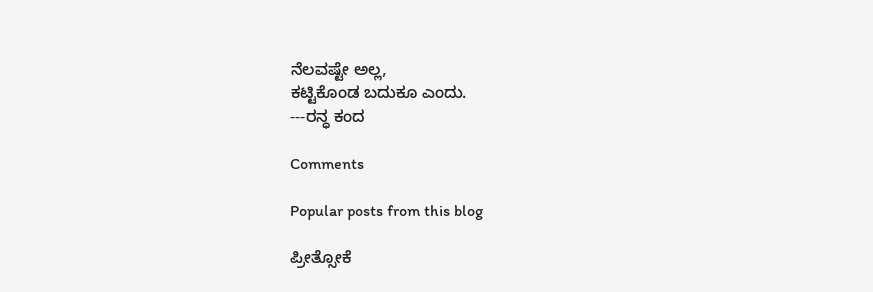ನೆಲವಷ್ಟೇ ಅಲ್ಲ,
ಕಟ್ಟಿಕೊಂಡ ಬದುಕೂ ಎಂದು.
---ರನ್ಧ ಕಂದ

Comments

Popular posts from this blog

ಪ್ರೀತ್ಸೋಕೆ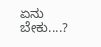ಏನು ಬೇಕು....?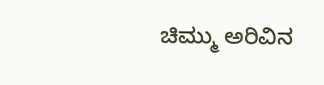ಚಿಮ್ಮು ಅರಿವಿನ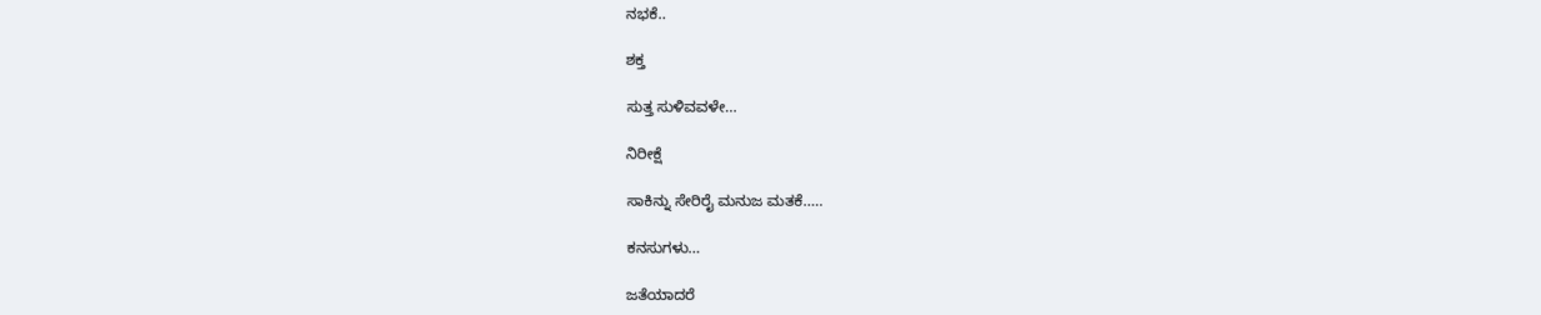ನಭಕೆ..

ಶಕ್ತ

ಸುತ್ತ ಸುಳಿವವಳೇ...

ನಿರೀಕ್ಷೆ

ಸಾಕಿನ್ನು ಸೇರಿರೈ ಮನುಜ ಮತಕೆ.....

ಕನಸುಗಳು...

ಜತೆಯಾದರೆ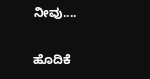ನೀವು....

ಹೊದಿಕೆ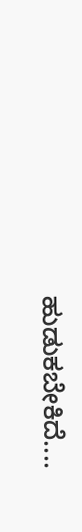ಹುಡುಕಬೇಕಿದೆ....